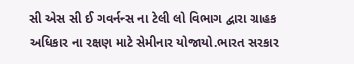સી એસ સી ઈ ગવર્નન્સ ના ટેલી લો વિભાગ દ્વારા ગ્રાહક અધિકાર ના રક્ષણ માટે સેમીનાર યોજાયો.ભારત સરકાર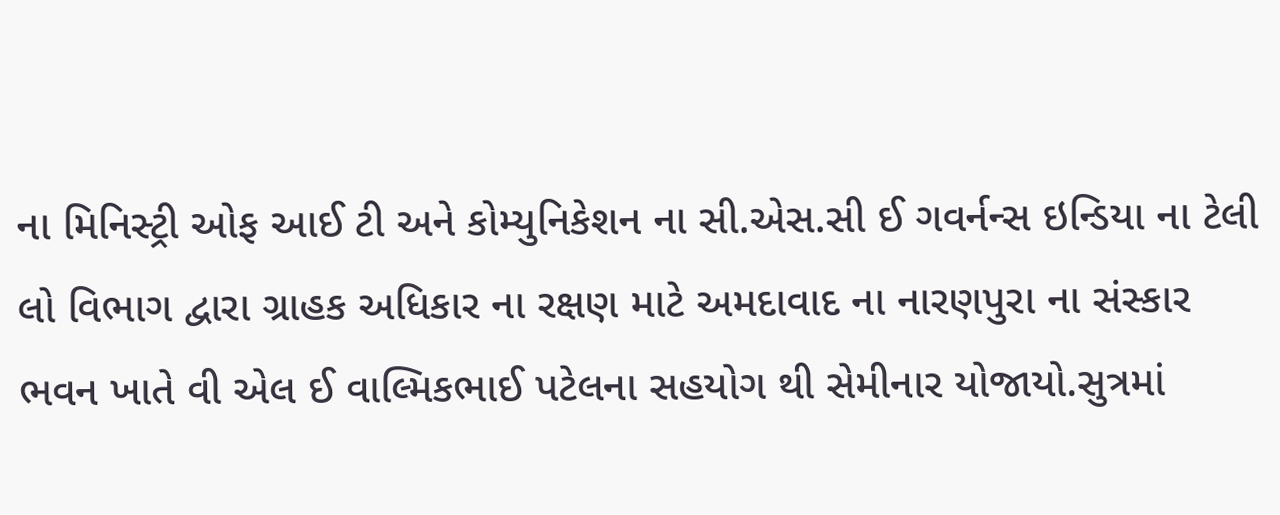ના મિનિસ્ટ્રી ઓફ આઈ ટી અને કોમ્યુનિકેશન ના સી.એસ.સી ઈ ગવર્નન્સ ઇન્ડિયા ના ટેલી લો વિભાગ દ્વારા ગ્રાહક અધિકાર ના રક્ષણ માટે અમદાવાદ ના નારણપુરા ના સંસ્કાર ભવન ખાતે વી એલ ઈ વાલ્મિકભાઈ પટેલના સહયોગ થી સેમીનાર યોજાયો.સુત્રમાં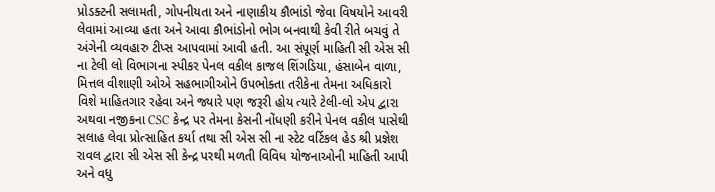પ્રોડક્ટની સલામતી, ગોપનીયતા અને નાણાકીય કૌભાંડો જેવા વિષયોને આવરી લેવામાં આવ્યા હતા અને આવા કૌભાંડોનો ભોગ બનવાથી કેવી રીતે બચવું તે અંગેની વ્યવહારુ ટીપ્સ આપવામાં આવી હતી. આ સંપૂર્ણ માહિતી સી એસ સી ના ટેલી લો વિભાગના સ્પીકર પેનલ વકીલ કાજલ શિંગડિયા, હંસાબેન વાળા, મિત્તલ વીશાણી ઓએ સહભાગીઓને ઉપભોક્તા તરીકેના તેમના અધિકારો વિશે માહિતગાર રહેવા અને જ્યારે પણ જરૂરી હોય ત્યારે ટેલી-લો એપ દ્વારા અથવા નજીકના CSC કેન્દ્ર પર તેમના કેસની નોંધણી કરીને પેનલ વકીલ પાસેથી સલાહ લેવા પ્રોત્સાહિત કર્યા તથા સી એસ સી ના સ્ટેટ વર્ટિકલ હેડ શ્રી પ્રજ્ઞેશ રાવલ દ્વારા સી એસ સી કેન્દ્ર પરથી મળતી વિવિધ યોજનાઓની માહિતી આપી અને વધુ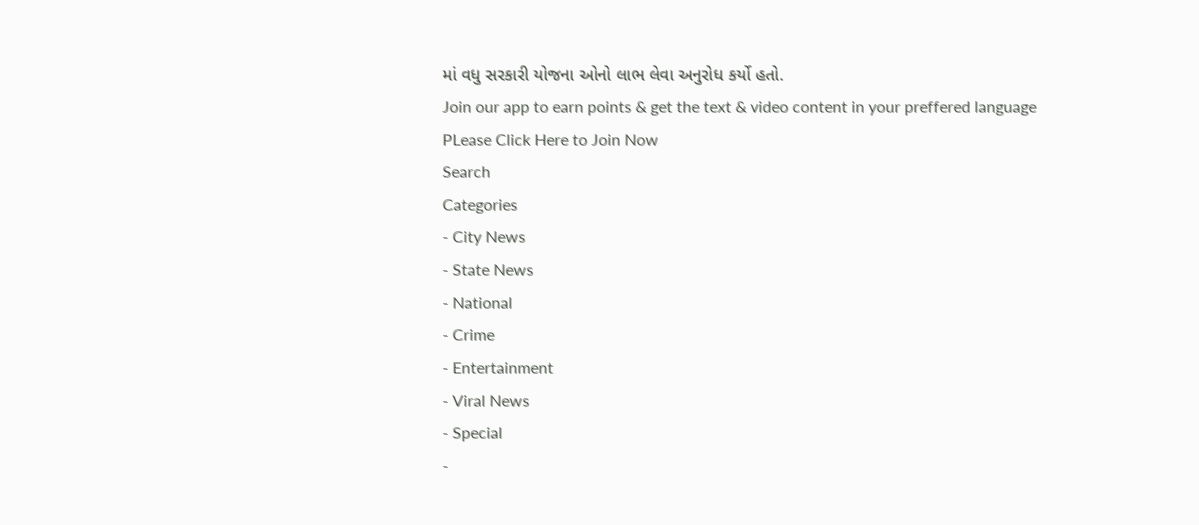માં વધુ સરકારી યોજના ઓનો લાભ લેવા અનુરોધ કર્યો હતો.
Join our app to earn points & get the text & video content in your preffered language
PLease Click Here to Join Now
Search
Categories
- City News
- State News
- National
- Crime
- Entertainment
- Viral News
- Special
-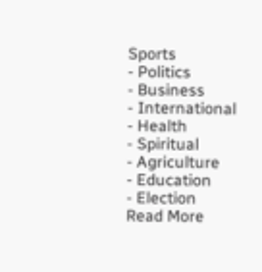Sports
- Politics
- Business
- International
- Health
- Spiritual
- Agriculture
- Education
- Election
Read More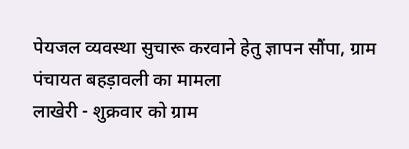पेयजल व्यवस्था सुचारू करवाने हेतु ज्ञापन सौंपा, ग्राम पंचायत बहड़ावली का मामला
लाखेरी - शुक्रवार को ग्राम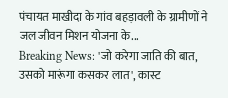पंचायत माखीदा के गांव बहड़ावली के ग्रामीणों ने जल जीवन मिशन योजना के...
Breaking News: 'जो करेगा जाति की बात, उसको मारूंगा कसकर लात', कास्ट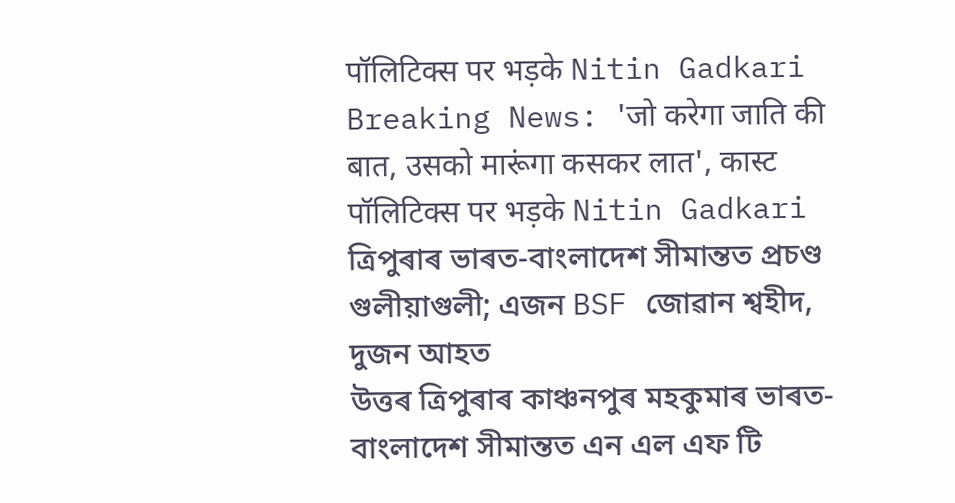पॉलिटिक्स पर भड़के Nitin Gadkari
Breaking News: 'जो करेगा जाति की बात, उसको मारूंगा कसकर लात', कास्ट पॉलिटिक्स पर भड़के Nitin Gadkari
ত্ৰিপুৰাৰ ভাৰত-বাংলাদেশ সীমান্তত প্ৰচণ্ড গুলীয়াগুলী; এজন BSF জোৱান শ্বহীদ, দুজন আহত
উত্তৰ ত্ৰিপুৰাৰ কাঞ্চনপুৰ মহকুমাৰ ভাৰত-বাংলাদেশ সীমান্তত এন এল এফ টি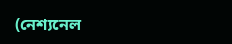(নেশ্যনেল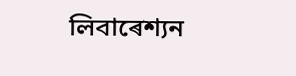লিবাৰেশ্যন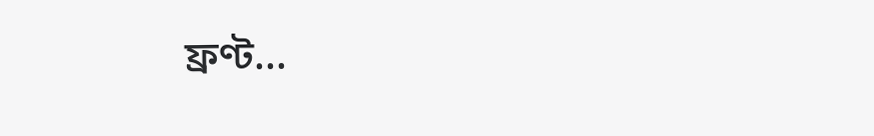ফ্ৰণ্ট...